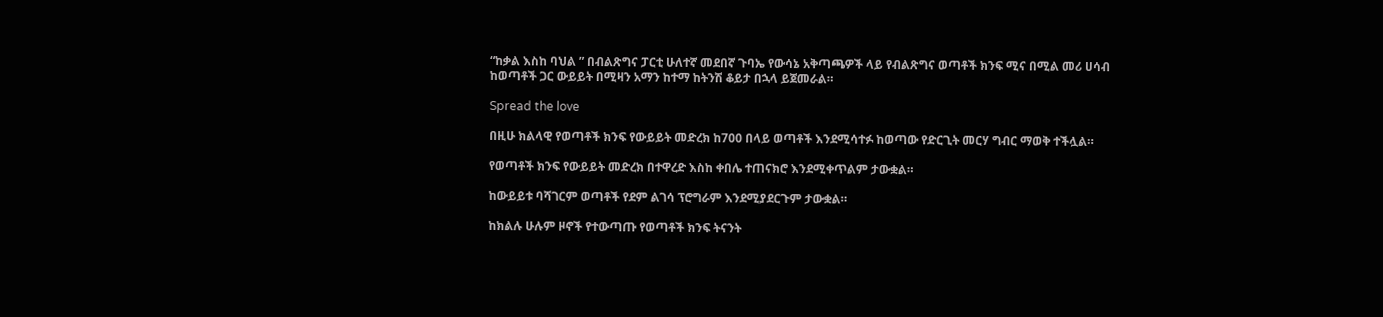“ከቃል እስከ ባህል ” በብልጽግና ፓርቲ ሁለተኛ መደበኛ ጉባኤ የውሳኔ አቅጣጫዎች ላይ የብልጽግና ወጣቶች ክንፍ ሚና በሚል መሪ ሀሳብ ከወጣቶች ጋር ውይይት በሚዛን አማን ከተማ ከትንሽ ቆይታ በኋላ ይጀመራል።

Spread the love

በዚሁ ክልላዊ የወጣቶች ክንፍ የውይይት መድረክ ከ700 በላይ ወጣቶች እንደሚሳተፉ ከወጣው የድርጊት መርሃ ግብር ማወቅ ተችሏል።

የወጣቶች ክንፍ የውይይት መድረክ በተዋረድ እስከ ቀበሌ ተጠናክሮ እንደሚቀጥልም ታውቋል።

ከውይይቱ ባሻገርም ወጣቶች የደም ልገሳ ፕሮግራም እንደሚያደርጉም ታውቋል።

ከክልሉ ሁሉም ዞኖች የተውጣጡ የወጣቶች ክንፍ ትናንት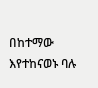በከተማው እየተከናወኑ ባሉ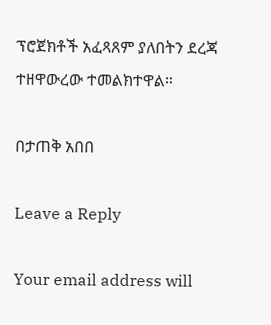ፕሮጀክቶች አፈጻጸም ያለበትን ደረጃ ተዘዋውረው ተመልክተዋል።

በታጠቅ አበበ

Leave a Reply

Your email address will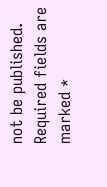not be published. Required fields are marked *